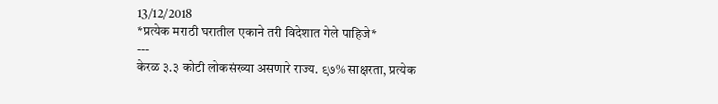13/12/2018
*प्रत्येक मराठी घरातील एकाने तरी विदेशात गेले पाहिजे*
---
केरळ ३.३ कोटी लोकसंख्या असणारे राज्य. ९७% साक्षरता, प्रत्येक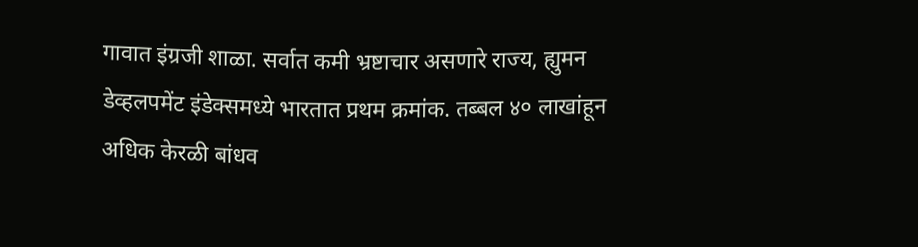गावात इंग्रजी शाळा. सर्वात कमी भ्रष्टाचार असणारे राज्य, ह्युमन डेव्हलपमेंट इंडेक्समध्ये भारतात प्रथम क्रमांक. तब्बल ४० लाखांहून अधिक केरळी बांधव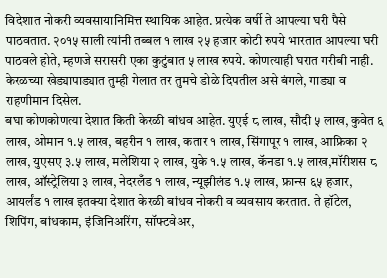विदेशात नोकरी व्यवसायानिमित्त स्थायिक आहेत. प्रत्येक वर्षी ते आपल्या घरी पैसे पाठवतात. २०१५ साली त्यांनी तब्बल १ लाख २५ हजार कोटी रुपये भारतात आपल्या घरी पाठवले होते, म्हणजे सरासरी एका कुटुंबात ५ लाख रुपये. कोणत्याही घरात गरीबी नाही. केरळच्या खेड्यापाड्यात तुम्ही गेलात तर तुमचे डोळे दिपतील असे बंगले, गाड्या व राहणीमान दिसेल.
बघा कोणकोणत्या देशात किती केरळी बांधव आहेत. युएई ८ लाख, सौदी ५ लाख, कुवेत ६ लाख, ओमान १.५ लाख, बहरीन १ लाख, कतार १ लाख, सिंगापूर १ लाख, आफ्रिका २ लाख, युएसए ३.५ लाख, मलेशिया २ लाख, युके १.५ लाख, कॅनडा १.५ लाख,मॉरीशस ८ लाख, ऑस्ट्रेलिया ३ लाख, नेदरलँड १ लाख, न्यूझीलंड १.५ लाख, फ्रान्स ६५ हजार, आयर्लंड १ लाख इतक्या देशात केरळी बांधव नोकरी व व्यवसाय करतात. ते हॉटेल, शिपिंग, बांधकाम, इंजिनिअरिंग, सॉफ्टवेअर,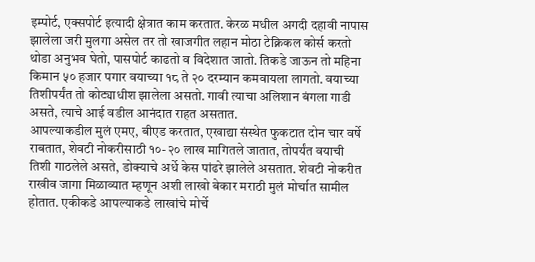इम्पोर्ट, एक्सपोर्ट इत्यादी क्षेत्रात काम करतात. केरळ मधील अगदी दहावी नापास झालेला जरी मुलगा असेल तर तो खाजगीत लहान मोठा टेक्निकल कोर्स करतो थोडा अनुभव घेतो, पासपोर्ट काढतो व विदेशात जातो. तिकडे जाऊन तो महिना किमान ५० हजार पगार वयाच्या १८ ते २० दरम्यान कमवायला लागतो. वयाच्या तिशीपर्यंत तो कोट्याधीश झालेला असतो. गावी त्याचा अलिशान बंगला गाडी असते, त्याचे आई वडील आनंदात राहत असतात.
आपल्याकडील मुलं एमए, बीएड करतात, एखाद्या संस्थेत फुकटात दोन चार वर्षे राबतात, शेवटी नोकरीसाठी १०-२० लाख मागितले जातात, तोपर्यंत वयाची तिशी गाठलेले असते, डोक्याचे अर्धे केस पांढरे झालेले असतात. शेवटी नोकरीत राखीव जागा मिळाव्यात म्हणून अशी लाखो बेकार मराठी मुलं मोर्चात सामील होतात. एकीकडे आपल्याकडे लाखांचे मोर्चे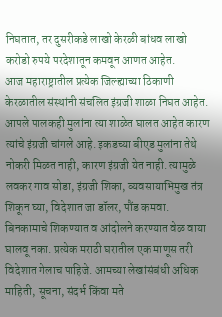निघतात, तर दुसरीकडे लाखो केरळी बांधव लाखो करोडो रुपये परदेशातून कमवून आणत आहेत.
आज महाराष्ट्रातील प्रत्येक जिल्ह्याच्या ठिकाणी केरळातील संस्थांनी संचलित इंग्रजी शाळा निघत आहेत. आपले पालकही मुलांना त्या शाळेत घालत आहेत कारण त्यांचे इंग्रजी चांगले आहे. इकडच्या बीएड मुलांना तेथे नोकरी मिळत नाही, कारण इंग्रजी येत नाही. त्यामुळे लवकर गाव सोडा, इंग्रजी शिका, व्यवसायाभिमुख तंत्र शिकून घ्या, विदेशात जा डॉलर, पौंड कमवा. बिनकामाचे शिकण्यात व आंदोलने करण्यात वेळ वाया घालवू नका. प्रत्येक मराठी घरातील एक माणूस तरी विदेशात गेलाच पाहिजे. आमच्या लेखांसंबंधी अधिक माहिती, सूचना, संदर्भ किंवा मते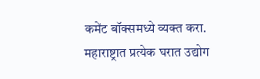कमेंट बॉक्समध्ये व्यक्त करा. महाराष्ट्रात प्रत्येक घरात उद्योग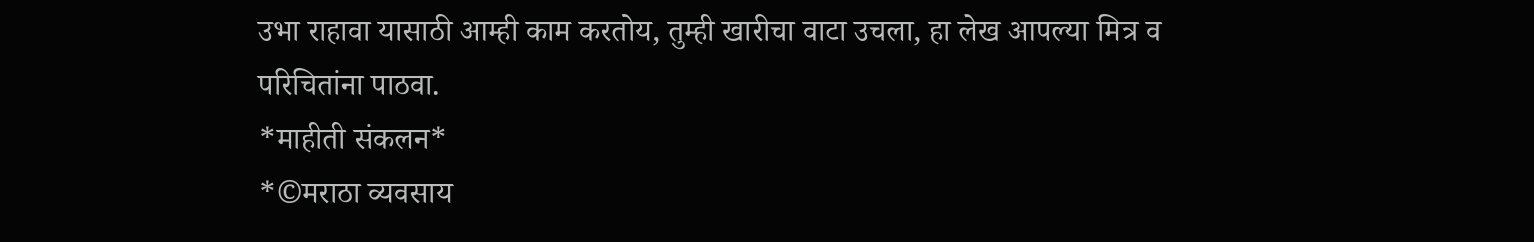उभा राहावा यासाठी आम्ही काम करतोय, तुम्ही खारीचा वाटा उचला, हा लेख आपल्या मित्र व परिचितांना पाठवा.
*माहीती संकलन*
*©मराठा व्यवसाय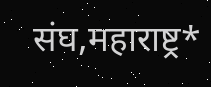संघ,महाराष्ट्र*